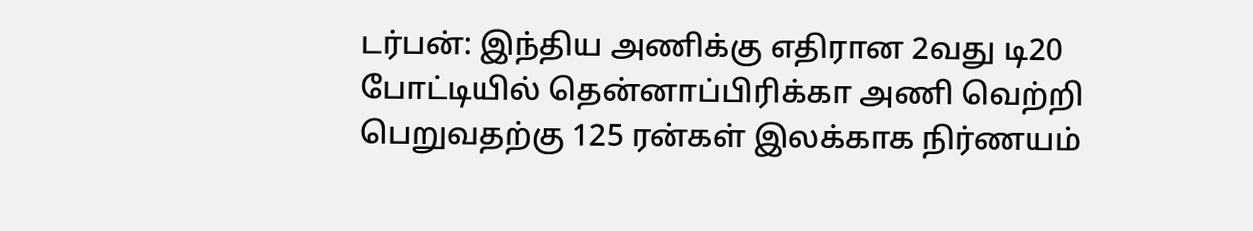டர்பன்: இந்திய அணிக்கு எதிரான 2வது டி20 போட்டியில் தென்னாப்பிரிக்கா அணி வெற்றி பெறுவதற்கு 125 ரன்கள் இலக்காக நிர்ணயம்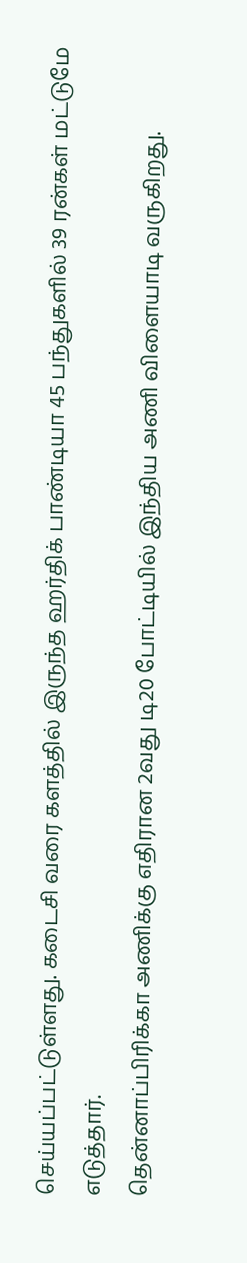செய்யப்பட்டுள்ளது. கடைசி வரை களத்தில் இருந்த ஹர்திக் பாண்டியா 45 பந்துகளில் 39 ரன்கள் மட்டுமே எடுத்தார்.
தென்னாப்பிரிக்கா அணிக்கு எதிரான 2வது டி20 போட்டியில் இந்திய அணி விளையாடி வருகிறது.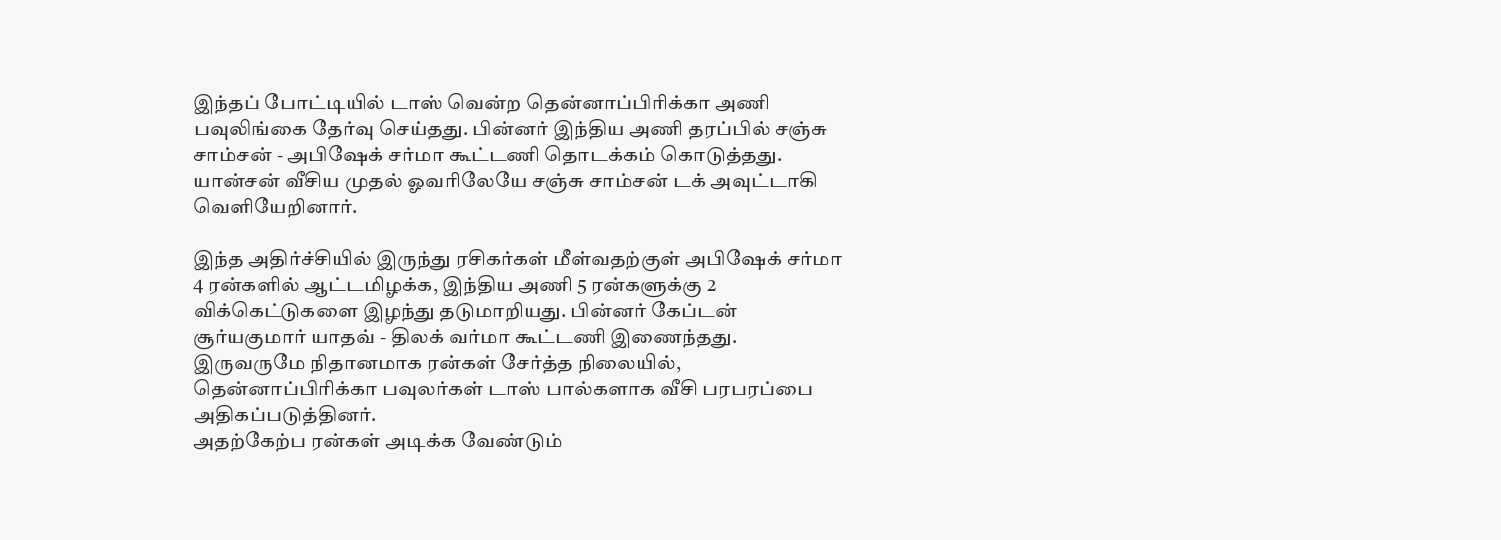இந்தப் போட்டியில் டாஸ் வென்ற தென்னாப்பிரிக்கா அணி பவுலிங்கை தேர்வு செய்தது. பின்னர் இந்திய அணி தரப்பில் சஞ்சு சாம்சன் - அபிஷேக் சர்மா கூட்டணி தொடக்கம் கொடுத்தது. யான்சன் வீசிய முதல் ஓவரிலேயே சஞ்சு சாம்சன் டக் அவுட்டாகி வெளியேறினார்.

இந்த அதிர்ச்சியில் இருந்து ரசிகர்கள் மீள்வதற்குள் அபிஷேக் சர்மா 4 ரன்களில் ஆட்டமிழக்க, இந்திய அணி 5 ரன்களுக்கு 2 விக்கெட்டுகளை இழந்து தடுமாறியது. பின்னர் கேப்டன் சூர்யகுமார் யாதவ் - திலக் வர்மா கூட்டணி இணைந்தது. இருவருமே நிதானமாக ரன்கள் சேர்த்த நிலையில், தென்னாப்பிரிக்கா பவுலர்கள் டாஸ் பால்களாக வீசி பரபரப்பை அதிகப்படுத்தினர்.
அதற்கேற்ப ரன்கள் அடிக்க வேண்டும்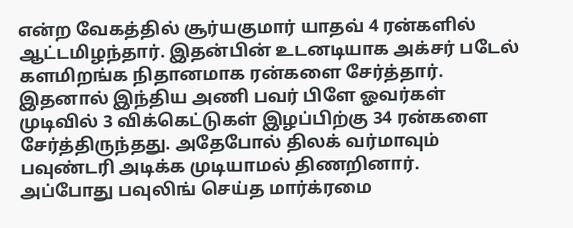என்ற வேகத்தில் சூர்யகுமார் யாதவ் 4 ரன்களில் ஆட்டமிழந்தார். இதன்பின் உடனடியாக அக்சர் படேல் களமிறங்க நிதானமாக ரன்களை சேர்த்தார். இதனால் இந்திய அணி பவர் பிளே ஓவர்கள் முடிவில் 3 விக்கெட்டுகள் இழப்பிற்கு 34 ரன்களை சேர்த்திருந்தது. அதேபோல் திலக் வர்மாவும் பவுண்டரி அடிக்க முடியாமல் திணறினார்.
அப்போது பவுலிங் செய்த மார்க்ரமை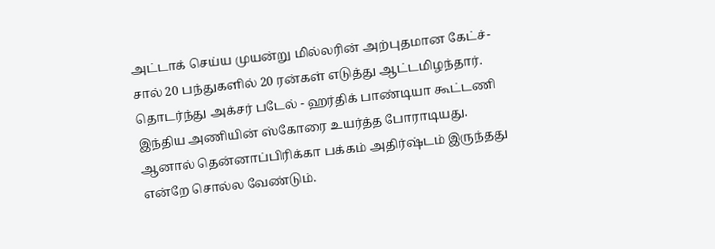அட்டாக் செய்ய முயன்று மில்லரின் அற்புதமான கேட்ச்-சால் 20 பந்துகளில் 20 ரன்கள் எடுத்து ஆட்டமிழந்தார். தொடர்ந்து அக்சர் படேல் - ஹர்திக் பாண்டியா கூட்டணி இந்திய அணியின் ஸ்கோரை உயர்த்த போராடியது. ஆனால் தென்னாப்பிரிக்கா பக்கம் அதிர்ஷ்டம் இருந்தது என்றே சொல்ல வேண்டும்.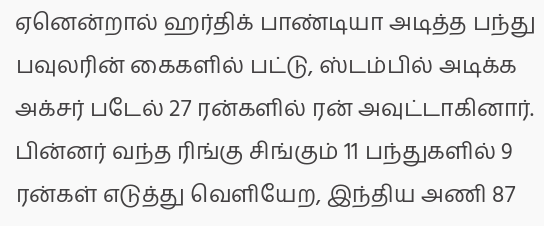ஏனென்றால் ஹர்திக் பாண்டியா அடித்த பந்து பவுலரின் கைகளில் பட்டு, ஸ்டம்பில் அடிக்க அக்சர் படேல் 27 ரன்களில் ரன் அவுட்டாகினார். பின்னர் வந்த ரிங்கு சிங்கும் 11 பந்துகளில் 9 ரன்கள் எடுத்து வெளியேற, இந்திய அணி 87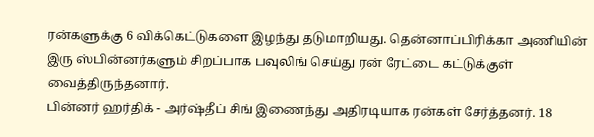ரன்களுக்கு 6 விக்கெட்டுகளை இழந்து தடுமாறியது. தென்னாப்பிரிக்கா அணியின் இரு ஸ்பின்னர்களும் சிறப்பாக பவுலிங் செய்து ரன் ரேட்டை கட்டுக்குள் வைத்திருந்தனார்.
பின்னர் ஹர்திக் - அர்ஷ்தீப் சிங் இணைந்து அதிரடியாக ரன்கள் சேர்த்தனர். 18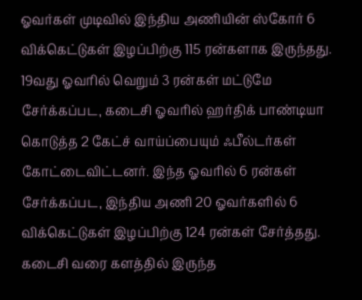ஓவர்கள் முடிவில் இந்திய அணியின் ஸ்கோர் 6 விக்கெட்டுகள் இழப்பிற்கு 115 ரன்களாக இருந்தது. 19வது ஓவரில் வெறும் 3 ரன்கள் மட்டுமே சேர்க்கப்பட, கடைசி ஓவரில் ஹர்திக் பாண்டியா கொடுத்த 2 கேட்ச் வாய்ப்பையும் ஃபீல்டர்கள் கோட்டைவிட்டனர். இந்த ஓவரில் 6 ரன்கள் சேர்க்கப்பட, இந்திய அணி 20 ஓவர்களில் 6 விக்கெட்டுகள் இழப்பிற்கு 124 ரன்கள் சேர்த்தது. கடைசி வரை களத்தில் இருந்த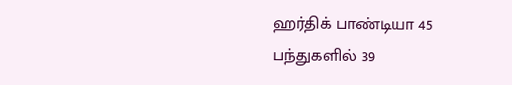ஹர்திக் பாண்டியா 45 பந்துகளில் 39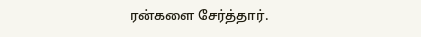ரன்களை சேர்த்தார்.